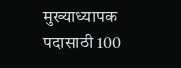मुख्याध्यापक पदासाठी 100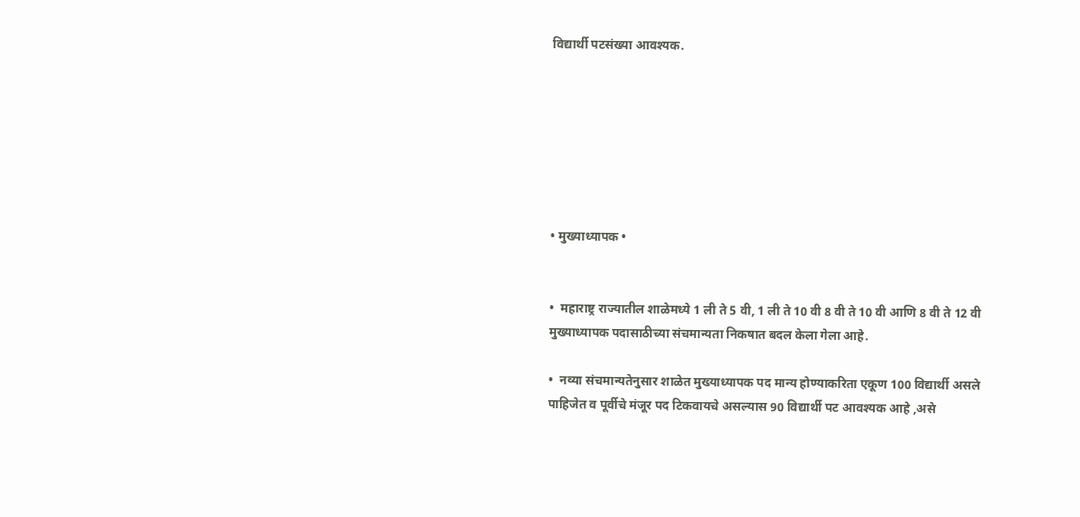विद्यार्थी पटसंख्या आवश्यक.







• मुख्याध्यापक •


•  महाराष्ट्र राज्यातील शाळेमध्ये 1 ली ते 5 वी, 1 ली ते 10 वी 8 वी ते 10 वी आणि 8 वी ते 12 वी  मुख्याध्यापक पदासाठीच्या संचमान्यता निकषात बदल केला गेला आहे.

•  नव्या संचमान्यतेनुसार शाळेत मुख्याध्यापक पद मान्य होण्याकरिता एकूण 100 विद्यार्थी असले पाहिजेत व पूर्वीचे मंजूर पद टिकवायचे असल्यास 90 विद्यार्थी पट आवश्यक आहे ,असे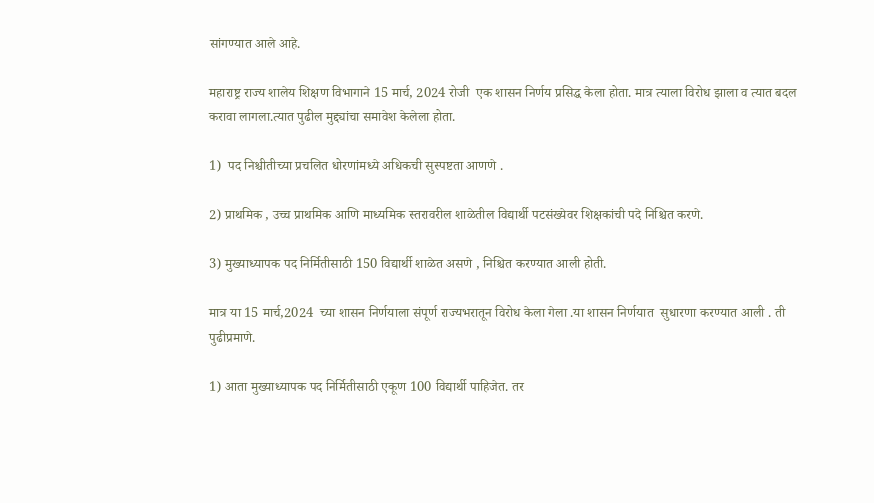सांगण्यात आले आहे.

महाराष्ट्र राज्य शालेय शिक्षण विभागाने 15 मार्च, 2024 रोजी  एक शासन निर्णय प्रसिद्ध केला होता. मात्र त्याला विरोध झाला व त्यात बदल करावा लागला.त्यात पुढील मुद्द्यांचा समावेश केलेला होता.

1)  पद निश्चीतीच्या प्रचलित धोरणांमध्ये अधिकची सुस्पष्टता आणणे .

2) प्राथमिक , उच्च प्राथमिक आणि माध्यमिक स्तरावरील शाळेतील विद्यार्थी पटसंख्येवर शिक्षकांची पदे निश्चित करणे.

3) मुख्याध्यापक पद निर्मितीसाठी 150 विद्यार्थी शाळेत असणे , निश्चित करण्यात आली होती.

मात्र या 15 मार्च,2024  च्या शासन निर्णयाला संपूर्ण राज्यभरातून विरोध केला गेला .या शासन निर्णयात  सुधारणा करण्यात आली . ती पुढीप्रमाणे.

1) आता मुख्याध्यापक पद निर्मितीसाठी एकूण 100 विद्यार्थी पाहिजेत. तर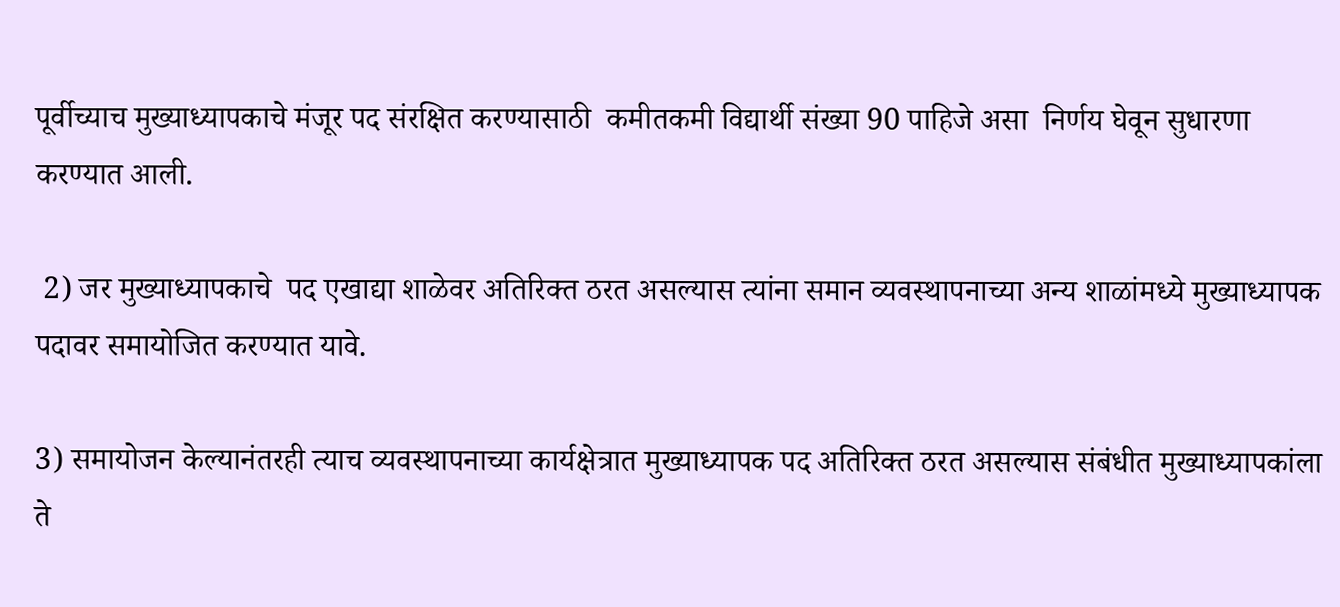पूर्वीच्याच मुख्याध्यापकाचे मंजूर पद संरक्षित करण्यासाठी  कमीतकमी विद्यार्थी संख्या 90 पाहिजे असा  निर्णय घेवून सुधारणा करण्यात आली.

 2) जर मुख्याध्यापकाचे  पद एखाद्या शाळेवर अतिरिक्त ठरत असल्यास त्यांना समान व्यवस्थापनाच्या अन्य शाळांमध्ये मुख्याध्यापक पदावर समायोजित करण्यात यावे.

3) समायोजन केल्यानंतरही त्याच व्यवस्थापनाच्या कार्यक्षेत्रात मुख्याध्यापक पद अतिरिक्त ठरत असल्यास संबंधीत मुख्याध्यापकांला ते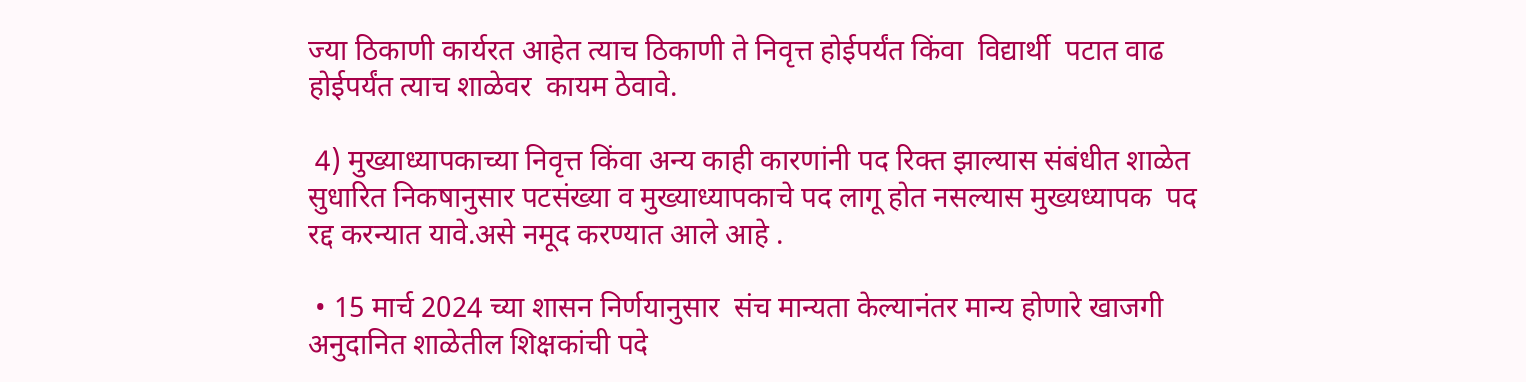ज्या ठिकाणी कार्यरत आहेत त्याच ठिकाणी ते निवृत्त होईपर्यंत किंवा  विद्यार्थी  पटात वाढ होईपर्यंत त्याच शाळेवर  कायम ठेवावे.

 4) मुख्याध्यापकाच्या निवृत्त किंवा अन्य काही कारणांनी पद रिक्त झाल्यास संबंधीत शाळेत सुधारित निकषानुसार पटसंख्या व मुख्याध्यापकाचे पद लागू होत नसल्यास मुख्यध्यापक  पद रद्द करन्यात यावे.असे नमूद करण्यात आले आहे .

 • 15 मार्च 2024 च्या शासन निर्णयानुसार  संच मान्यता केल्यानंतर मान्य होणारे खाजगी अनुदानित शाळेतील शिक्षकांची पदे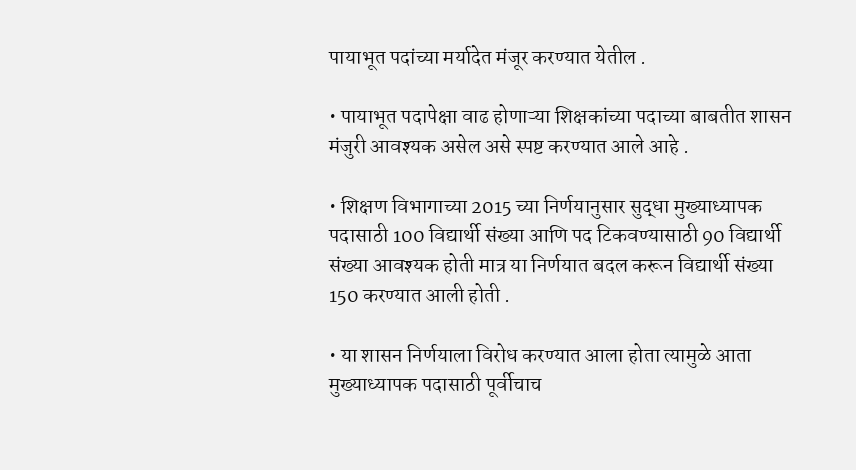पायाभूत पदांच्या मर्यादेत मंजूर करण्यात येतील .

• पायाभूत पदापेक्षा वाढ होणाऱ्या शिक्षकांच्या पदाच्या बाबतीत शासन मंजुरी आवश्यक असेल असे स्पष्ट करण्यात आले आहे .

• शिक्षण विभागाच्या 2015 च्या निर्णयानुसार सुद्धा मुख्याध्यापक पदासाठी 100 विद्यार्थी संख्या आणि पद टिकवण्यासाठी 90 विद्यार्थी संख्या आवश्यक होती मात्र या निर्णयात बदल करून विद्यार्थी संख्या 150 करण्यात आली होती .

• या शासन निर्णयाला विरोध करण्यात आला होता त्यामुळे आता मुख्याध्यापक पदासाठी पूर्वीचाच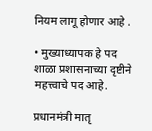नियम लागू होणार आहे .

• मुख्याध्यापक हे पद शाळा प्रशासनाच्या दृष्टीने महत्त्वाचे पद आहे.

प्रधानमंत्री मातृ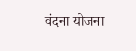वंदना योजना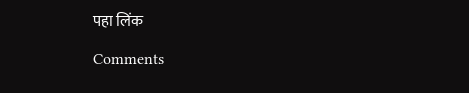पहा लिंक

Comments